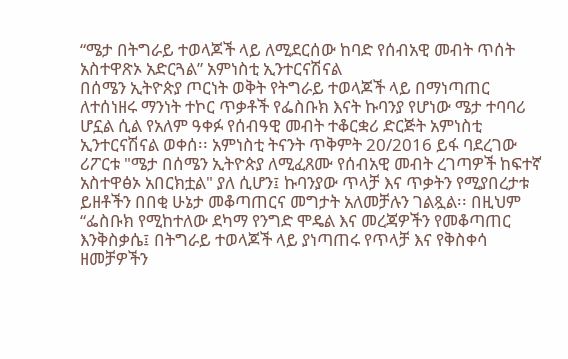“ሜታ በትግራይ ተወላጆች ላይ ለሚደርሰው ከባድ የሰብአዊ መብት ጥሰት አስተዋጽኦ አድርጓል” አምነስቲ ኢንተርናሽናል
በሰሜን ኢትዮጵያ ጦርነት ወቅት የትግራይ ተወላጆች ላይ በማነጣጠር ለተሰነዘሩ ማንነት ተኮር ጥቃቶች የፌስቡክ እናት ኩባንያ የሆነው ሜታ ተባባሪ ሆኗል ሲል የአለም ዓቀፉ የሰብዓዊ መብት ተቆርቋሪ ድርጅት አምነስቲ ኢንተርናሽናል ወቀሰ፡፡ አምነስቲ ትናንት ጥቅምት 20/2016 ይፋ ባደረገው ሪፖርቱ "ሜታ በሰሜን ኢትዮጵያ ለሚፈጸሙ የሰብአዊ መብት ረገጣዎች ከፍተኛ አስተዋፅኦ አበርክቷል" ያለ ሲሆን፤ ኩባንያው ጥላቻ እና ጥቃትን የሚያበረታቱ ይዘቶችን በበቂ ሁኔታ መቆጣጠርና መግታት አለመቻሉን ገልጿል፡፡ በዚህም “ፌስቡክ የሚከተለው ደካማ የንግድ ሞዴል እና መረጃዎችን የመቆጣጠር እንቅስቃሴ፤ በትግራይ ተወላጆች ላይ ያነጣጠሩ የጥላቻ እና የቅስቀሳ ዘመቻዎችን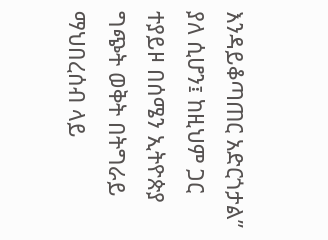እንዳይቆጣጠር አድርጎታል” ያለ ሲሆን፤ ከዚህም ጋር ተያይዞ በሰሜን ኢትዮጵያ ግጭት ወቅት በትግራይ ማህበረሰብ ላይ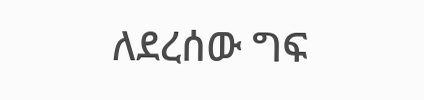ለደረሰው ግፍ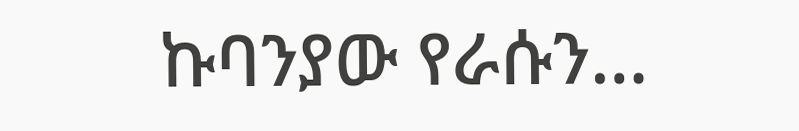ኩባንያው የራሱን…